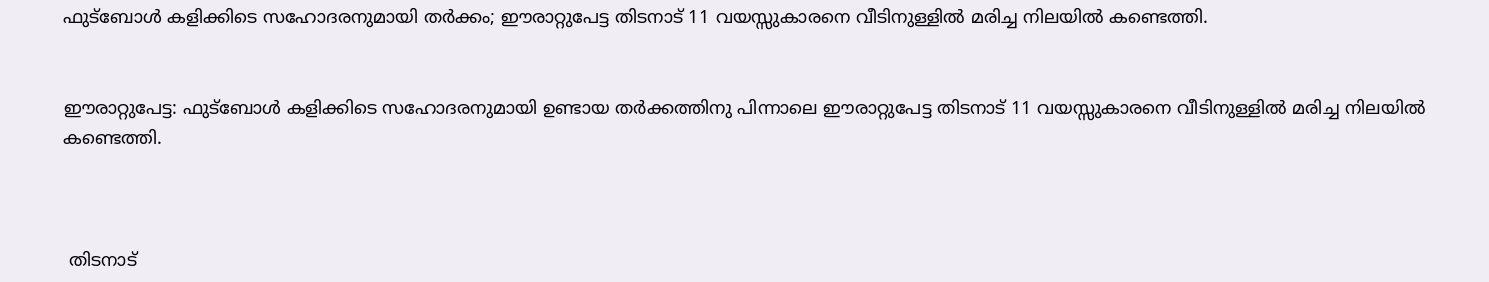ഫുട്ബോൾ കളിക്കിടെ സഹോദരനുമായി തർക്കം; ഈരാറ്റുപേട്ട തിടനാട് 11 വയസ്സുകാരനെ വീടിനുള്ളിൽ മരിച്ച നിലയിൽ കണ്ടെത്തി.


ഈരാറ്റുപേട്ട: ഫുട്ബോൾ കളിക്കിടെ സഹോദരനുമായി ഉണ്ടായ തർക്കത്തിനു പിന്നാലെ ഈരാറ്റുപേട്ട തിടനാട് 11 വയസ്സുകാരനെ വീടിനുള്ളിൽ മരിച്ച നിലയിൽ കണ്ടെത്തി.



 തിടനാട്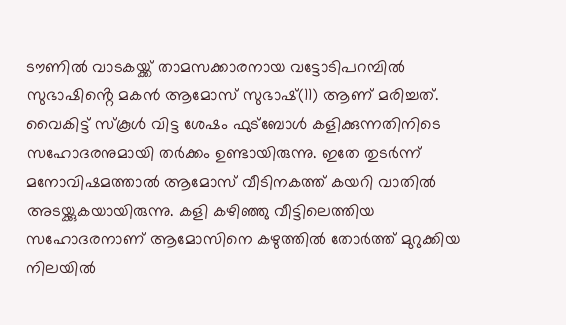ടൗണിൽ വാടകയ്ക്ക് താമസക്കാരനായ വട്ടോടിപറമ്പിൽ സുഭാഷിൻ്റെ മകൻ ആമോസ് സുഭാഷ്(11) ആണ് മരിച്ചത്. വൈകിട്ട് സ്കൂൾ വിട്ട ശേഷം ഫുട്ബോൾ കളിക്കുന്നതിനിടെ സഹോദരനുമായി തർക്കം ഉണ്ടായിരുന്നു. ഇതേ തുടർന്ന് മനോവിഷമത്താൽ ആമോസ് വീടിനകത്ത് കയറി വാതിൽ അടയ്ക്കുകയായിരുന്നു. കളി കഴിഞ്ഞു വീട്ടിലെത്തിയ സഹോദരനാണ് ആമോസിനെ കഴുത്തിൽ തോർത്ത് മുറുക്കിയ നിലയിൽ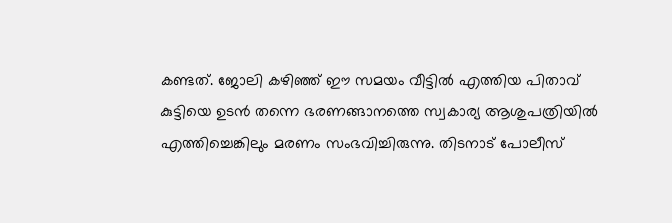കണ്ടത്. ജോലി കഴിഞ്ഞ് ഈ സമയം വീട്ടിൽ എത്തിയ പിതാവ് കുട്ടിയെ ഉടൻ തന്നെ ഭരണങ്ങാനത്തെ സ്വകാര്യ ആശുപത്രിയിൽ എത്തിച്ചെങ്കിലും മരണം സംഭവിച്ചിരുന്നു. തിടനാട് പോലീസ്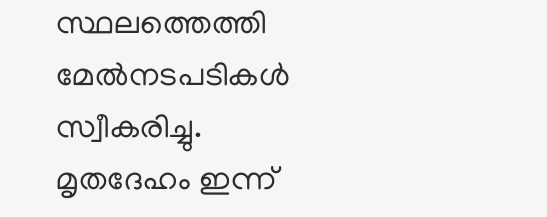സ്ഥലത്തെത്തി മേൽനടപടികൾ സ്വീകരിച്ചു. മൃതദേഹം ഇന്ന്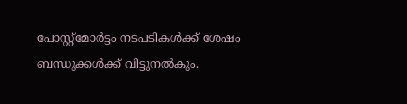പോസ്റ്റ്മോർട്ടം നടപടികൾക്ക് ശേഷം ബന്ധുക്കൾക്ക് വിട്ടുനൽകും.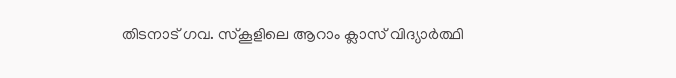തിടനാട് ഗവ. സ്‌കൂളിലെ ആറാം ക്ലാസ് വിദ്യാർത്ഥി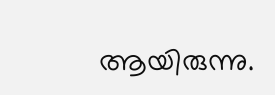ആയിരുന്നു.